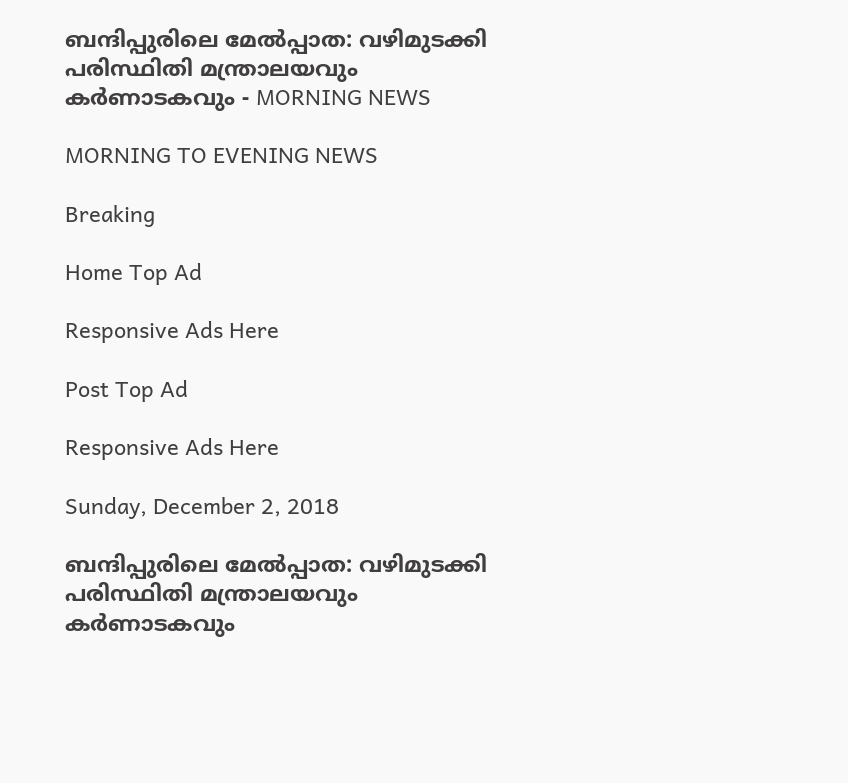ബന്ദിപ്പുരിലെ മേൽപ്പാത: വഴിമുടക്കി പരിസ്ഥിതി മന്ത്രാലയവും കർണാടകവും - MORNING NEWS

MORNING TO EVENING NEWS

Breaking

Home Top Ad

Responsive Ads Here

Post Top Ad

Responsive Ads Here

Sunday, December 2, 2018

ബന്ദിപ്പുരിലെ മേൽപ്പാത: വഴിമുടക്കി പരിസ്ഥിതി മന്ത്രാലയവും കർണാടകവും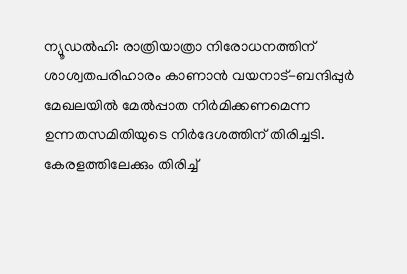ന്യൂഡൽഹി: രാത്രിയാത്രാ നിരോധനത്തിന് ശാശ്വതപരിഹാരം കാണാൻ വയനാട്-ബന്ദിപ്പുർ മേഖലയിൽ മേൽപ്പാത നിർമിക്കണമെന്ന ഉന്നതസമിതിയുടെ നിർദേശത്തിന് തിരിച്ചടി. കേരളത്തിലേക്കും തിരിച്ച്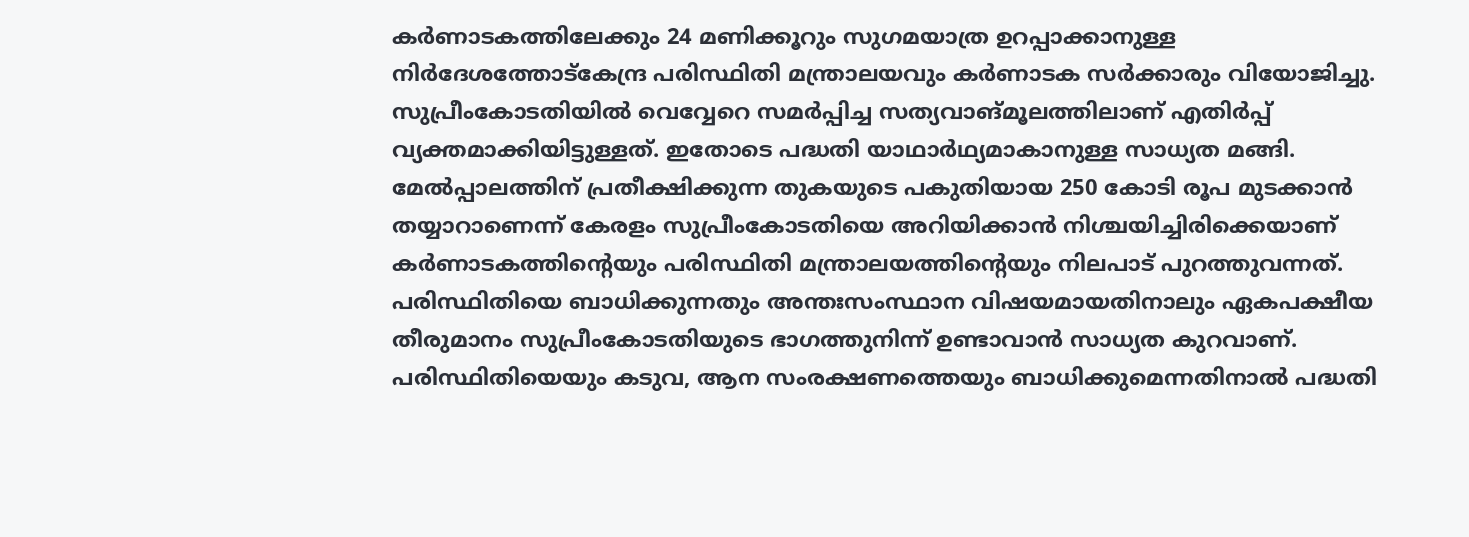കർണാടകത്തിലേക്കും 24 മണിക്കൂറും സുഗമയാത്ര ഉറപ്പാക്കാനുള്ള നിർദേശത്തോട്കേന്ദ്ര പരിസ്ഥിതി മന്ത്രാലയവും കർണാടക സർക്കാരും വിയോജിച്ചു. സുപ്രീംകോടതിയിൽ വെവ്വേറെ സമർപ്പിച്ച സത്യവാങ്മൂലത്തിലാണ് എതിർപ്പ് വ്യക്തമാക്കിയിട്ടുള്ളത്. ഇതോടെ പദ്ധതി യാഥാർഥ്യമാകാനുള്ള സാധ്യത മങ്ങി. മേൽപ്പാലത്തിന് പ്രതീക്ഷിക്കുന്ന തുകയുടെ പകുതിയായ 250 കോടി രൂപ മുടക്കാൻ തയ്യാറാണെന്ന് കേരളം സുപ്രീംകോടതിയെ അറിയിക്കാൻ നിശ്ചയിച്ചിരിക്കെയാണ് കർണാടകത്തിന്റെയും പരിസ്ഥിതി മന്ത്രാലയത്തിന്റെയും നിലപാട് പുറത്തുവന്നത്. പരിസ്ഥിതിയെ ബാധിക്കുന്നതും അന്തഃസംസ്ഥാന വിഷയമായതിനാലും ഏകപക്ഷീയ തീരുമാനം സുപ്രീംകോടതിയുടെ ഭാഗത്തുനിന്ന് ഉണ്ടാവാൻ സാധ്യത കുറവാണ്. പരിസ്ഥിതിയെയും കടുവ, ആന സംരക്ഷണത്തെയും ബാധിക്കുമെന്നതിനാൽ പദ്ധതി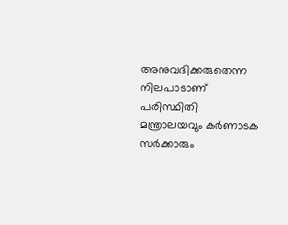അനുവദിക്കരുതെന്ന നിലപാടാണ് പരിസ്ഥിതി മന്ത്രാലയവും കർണാടക സർക്കാരും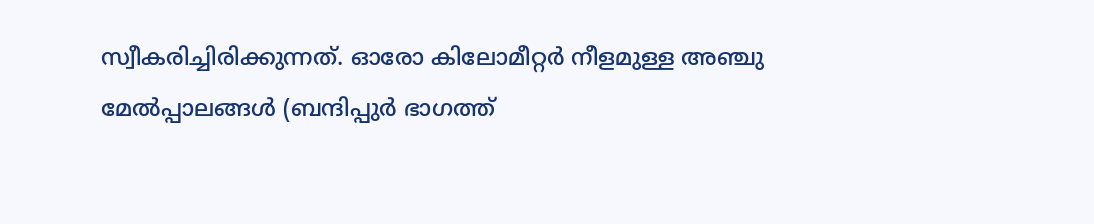സ്വീകരിച്ചിരിക്കുന്നത്. ഓരോ കിലോമീറ്റർ നീളമുള്ള അഞ്ചു മേൽപ്പാലങ്ങൾ (ബന്ദിപ്പുർ ഭാഗത്ത്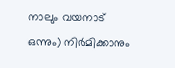നാലും വയനാട് ഒന്നും) നിർമിക്കാനും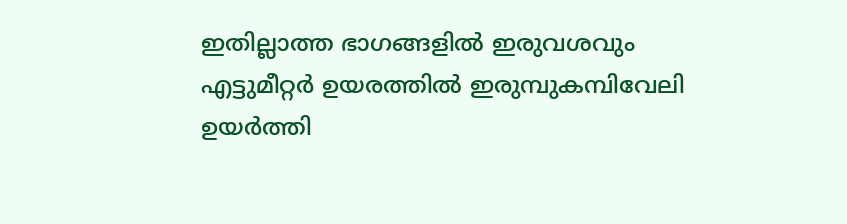ഇതില്ലാത്ത ഭാഗങ്ങളിൽ ഇരുവശവും എട്ടുമീറ്റർ ഉയരത്തിൽ ഇരുമ്പുകമ്പിവേലി ഉയർത്തി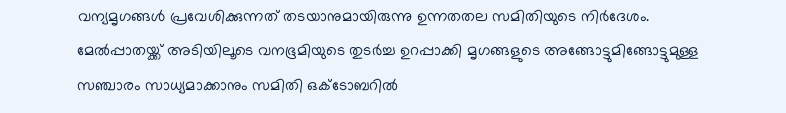വന്യമൃഗങ്ങൾ പ്രവേശിക്കുന്നത് തടയാനുമായിരുന്നു ഉന്നതതല സമിതിയുടെ നിർദേശം. മേൽപ്പാതയ്ക്ക് അടിയിലൂടെ വനഭൂമിയുടെ തുടർച്ച ഉറപ്പാക്കി മൃഗങ്ങളുടെ അങ്ങോട്ടുമിങ്ങോട്ടുമുള്ള സഞ്ചാരം സാധ്യമാക്കാനും സമിതി ഒക്ടോബറിൽ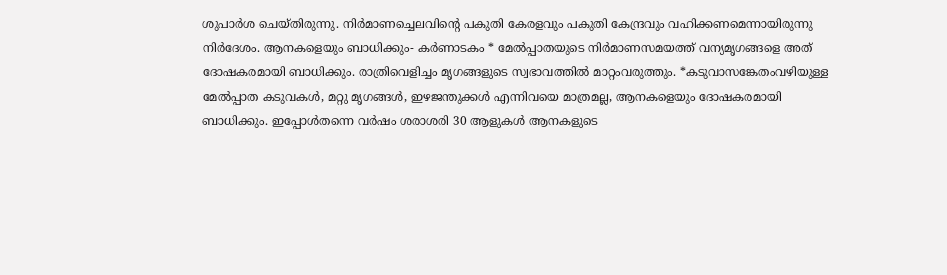ശുപാർശ ചെയ്തിരുന്നു. നിർമാണച്ചെലവിന്റെ പകുതി കേരളവും പകുതി കേന്ദ്രവും വഹിക്കണമെന്നായിരുന്നു നിർദേശം. ആനകളെയും ബാധിക്കും- കർണാടകം * മേൽപ്പാതയുടെ നിർമാണസമയത്ത് വന്യമൃഗങ്ങളെ അത് ദോഷകരമായി ബാധിക്കും. രാത്രിവെളിച്ചം മൃഗങ്ങളുടെ സ്വഭാവത്തിൽ മാറ്റംവരുത്തും. *കടുവാസങ്കേതംവഴിയുള്ള മേൽപ്പാത കടുവകൾ, മറ്റു മൃഗങ്ങൾ, ഇഴജന്തുക്കൾ എന്നിവയെ മാത്രമല്ല, ആനകളെയും ദോഷകരമായി ബാധിക്കും. ഇപ്പോൾതന്നെ വർഷം ശരാശരി 30 ആളുകൾ ആനകളുടെ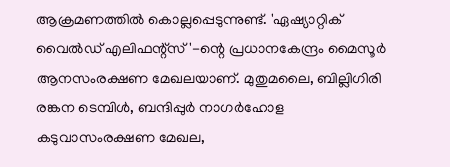ആക്രമണത്തിൽ കൊല്ലപ്പെടുന്നുണ്ട്. 'ഏഷ്യാറ്റിക് വൈൽഡ് എലിഫന്റ്സ്'-ന്റെ പ്രധാനകേന്ദ്രം മൈസൂർ ആനസംരക്ഷണ മേഖലയാണ്. മുതുമലൈ, ബില്ലിഗിരി രങ്കന ടെമ്പിൾ, ബന്ദിപ്പുർ നാഗർഹോള കടുവാസംരക്ഷണ മേഖല,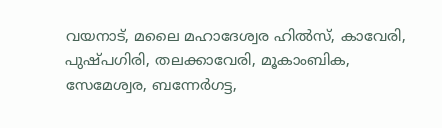വയനാട്, മലൈ മഹാദേശ്വര ഹിൽസ്, കാവേരി, പുഷ്പഗിരി, തലക്കാവേരി, മൂകാംബിക, സേമേശ്വര, ബന്നേർഗട്ട,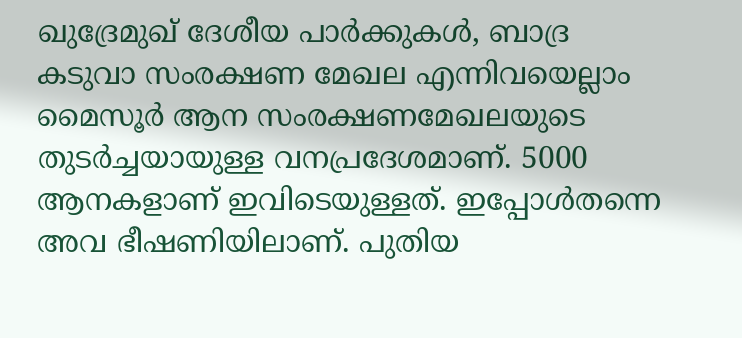ഖുദ്രേമുഖ് ദേശീയ പാർക്കുകൾ, ബാദ്ര കടുവാ സംരക്ഷണ മേഖല എന്നിവയെല്ലാം മൈസൂർ ആന സംരക്ഷണമേഖലയുടെ തുടർച്ചയായുള്ള വനപ്രദേശമാണ്. 5000 ആനകളാണ് ഇവിടെയുള്ളത്. ഇപ്പോൾതന്നെ അവ ഭീഷണിയിലാണ്. പുതിയ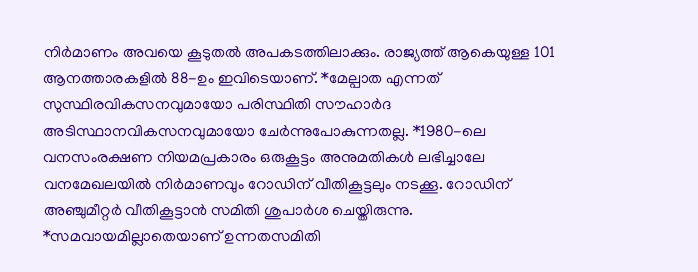നിർമാണം അവയെ കൂടുതൽ അപകടത്തിലാക്കും. രാജ്യത്ത് ആകെയുള്ള 101 ആനത്താരകളിൽ 88-ഉം ഇവിടെയാണ്. *മേല്പാത എന്നത് സുസ്ഥിരവികസനവുമായോ പരിസ്ഥിതി സൗഹാർദ അടിസ്ഥാനവികസനവുമായോ ചേർന്നുപോകുന്നതല്ല. *1980-ലെ വനസംരക്ഷണ നിയമപ്രകാരം ഒരുകൂട്ടം അനുമതികൾ ലഭിച്ചാലേ വനമേഖലയിൽ നിർമാണവും റോഡിന് വീതികൂട്ടലും നടക്കൂ. റോഡിന് അഞ്ചുമീറ്റർ വീതികൂട്ടാൻ സമിതി ശുപാർശ ചെയ്തിരുന്നു. *സമവായമില്ലാതെയാണ് ഉന്നതസമിതി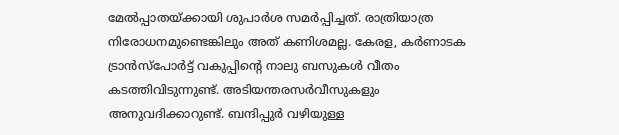മേൽപ്പാതയ്ക്കായി ശുപാർശ സമർപ്പിച്ചത്. രാത്രിയാത്ര നിരോധനമുണ്ടെങ്കിലും അത് കണിശമല്ല. കേരള, കർണാടക ട്രാൻസ്പോർട്ട് വകുപ്പിന്റെ നാലു ബസുകൾ വീതം കടത്തിവിടുന്നുണ്ട്. അടിയന്തരസർവീസുകളും അനുവദിക്കാറുണ്ട്. ബന്ദിപ്പുർ വഴിയുള്ള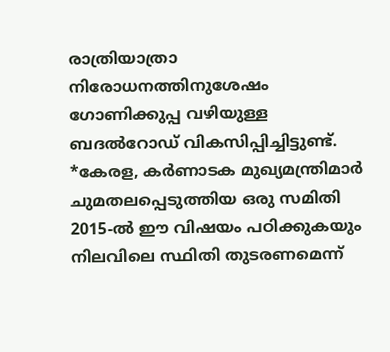രാത്രിയാത്രാ നിരോധനത്തിനുശേഷം ഗോണിക്കുപ്പ വഴിയുള്ള ബദൽറോഡ് വികസിപ്പിച്ചിട്ടുണ്ട്. *കേരള, കർണാടക മുഖ്യമന്ത്രിമാർ ചുമതലപ്പെടുത്തിയ ഒരു സമിതി 2015-ൽ ഈ വിഷയം പഠിക്കുകയും നിലവിലെ സ്ഥിതി തുടരണമെന്ന്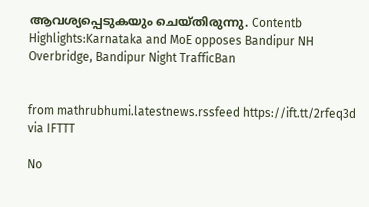ആവശ്യപ്പെടുകയും ചെയ്തിരുന്നു. Contentb Highlights:Karnataka and MoE opposes Bandipur NH Overbridge, Bandipur Night TrafficBan


from mathrubhumi.latestnews.rssfeed https://ift.tt/2rfeq3d
via IFTTT

No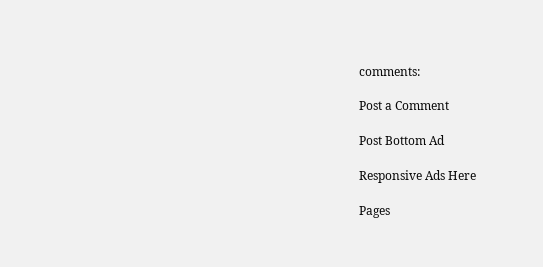comments:

Post a Comment

Post Bottom Ad

Responsive Ads Here

Pages